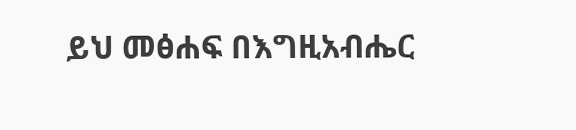ይህ መፅሐፍ በእግዚአብሔር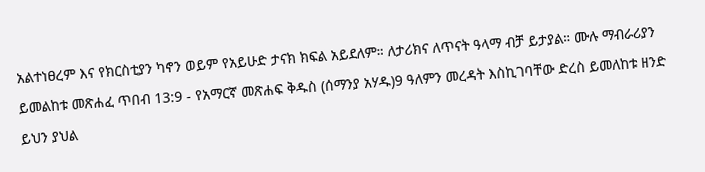አልተነፀረም እና የክርስቲያን ካኖን ወይም የአይሁድ ታናክ ክፍል አይደለም። ለታሪክና ለጥናት ዓላማ ብቻ ይታያል። ሙሉ ማብራሪያን ይመልከቱ መጽሐፈ ጥበብ 13:9 - የአማርኛ መጽሐፍ ቅዱስ (ሰማንያ አሃዱ)9 ዓለምን መረዳት እስኪገባቸው ድረስ ይመለከቱ ዘንድ ይህን ያህል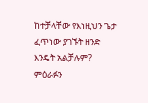ከተቻላቸው የእነዚህን ጌታ ፈጥነው ያገኙት ዘንድ እንዴት አልቻሉም? ምዕራፉን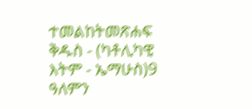ተመልከትመጽሐፍ ቅዱስ - (ካቶሊካዊ እትም - ኤማሁስ)9 ዓለምን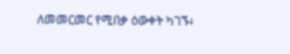ለመመርመር የሚበቃ ዕውቀት ካገኙ፥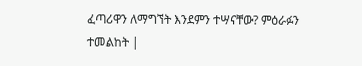ፈጣሪዋን ለማግኘት እንደምን ተሣናቸው? ምዕራፉን ተመልከት |